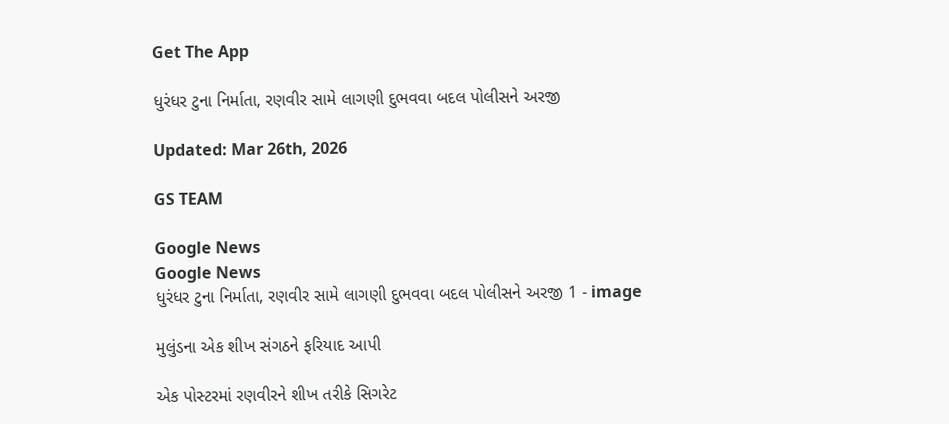Get The App

ધુરંધર ટુના નિર્માતા, રણવીર સામે લાગણી દુભવવા બદલ પોલીસને અરજી

Updated: Mar 26th, 2026

GS TEAM

Google News
Google News
ધુરંધર ટુના નિર્માતા, રણવીર સામે લાગણી દુભવવા બદલ પોલીસને અરજી 1 - image

મુલુંડના એક શીખ સંગઠને ફરિયાદ આપી

એક પોસ્ટરમાં રણવીરને શીખ તરીકે સિગરેટ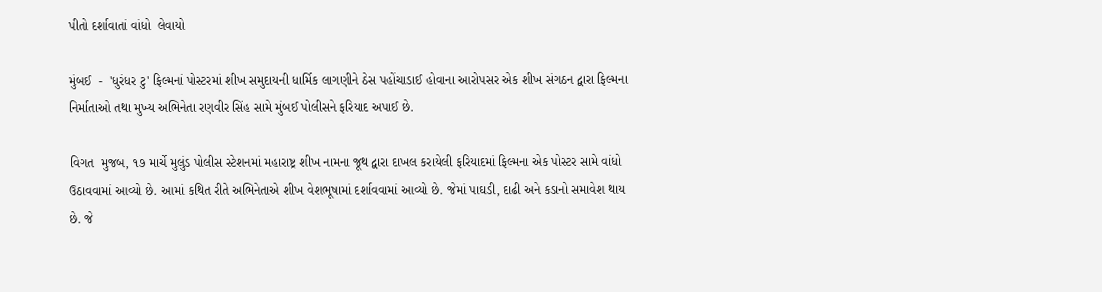પીતો દર્શાવાતાં વાંધો  લેવાયો

મુંબઈ  -  'ધુરંધર ટુ' ફિલ્મનાં પોસ્ટરમાં શીખ સમુદાયની ધાર્મિક લાગણીને ઠેસ પહોંચાડાઈ હોવાના આરોપસર એક શીખ સંગઠન દ્વારા ફિલ્મના નિર્માતાઓ તથા મુખ્ય અભિનેતા રણવીર સિંહ સામે મુંબઈ પોલીસને ફરિયાદ અપાઈ છે.

વિગત  મુજબ, ૧૭ માર્ચે મુલુંડ પોલીસ સ્ટેશનમાં મહારાષ્ટ્ર શીખ નામના જૂથ દ્વારા દાખલ કરાયેલી ફરિયાદમાં ફિલ્મના એક પોસ્ટર સામે વાંધો ઉઠાવવામાં આવ્યો છે. આમાં કથિત રીતે અભિનેતાએ શીખ વેશભૂષામાં દર્શાવવામાં આવ્યો છે. જેમાં પાઘડી, દાઢી અને કડાનો સમાવેશ થાય છે. જે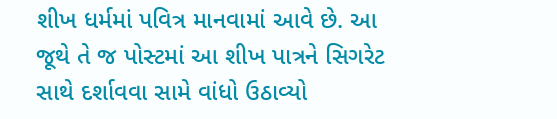શીખ ધર્મમાં પવિત્ર માનવામાં આવે છે. આ જૂથે તે જ પોસ્ટમાં આ શીખ પાત્રને સિગરેટ સાથે દર્શાવવા સામે વાંધો ઉઠાવ્યો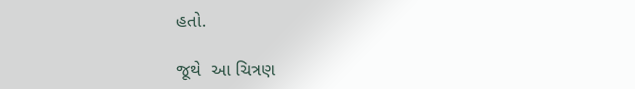હતો.

જૂથે  આ ચિત્રણ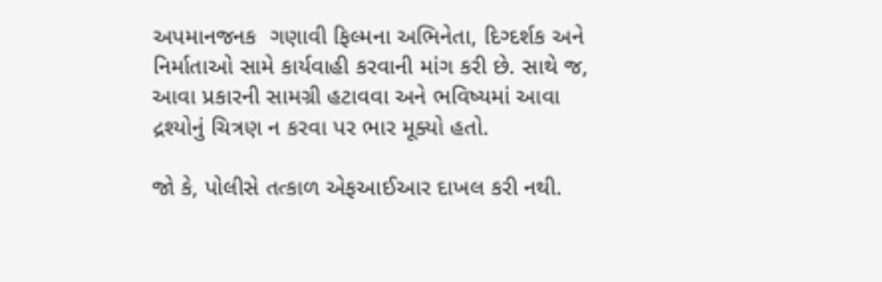અપમાનજનક  ગણાવી ફિલ્મના અભિનેતા, દિગ્દર્શક અને નિર્માતાઓ સામે કાર્યવાહી કરવાની માંગ કરી છે. સાથે જ, આવા પ્રકારની સામગ્રી હટાવવા અને ભવિષ્યમાં આવા દ્રશ્યોનું ચિત્રણ ન કરવા પર ભાર મૂક્યો હતો.

જો કે, પોલીસે તત્કાળ એફઆઈઆર દાખલ કરી નથી.